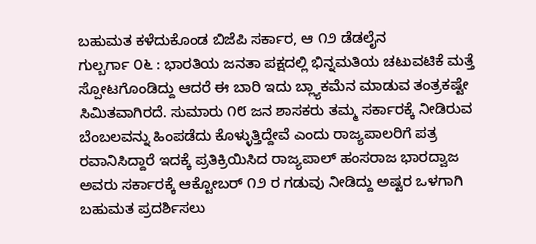ಬಹುಮತ ಕಳೆದುಕೊಂಡ ಬಿಜೆಪಿ ಸರ್ಕಾರ, ಆ ೧೨ ಡೆಡಲೈನ
ಗುಲ್ಬರ್ಗಾ ೦೬ : ಭಾರತಿಯ ಜನತಾ ಪಕ್ಷದಲ್ಲಿ ಭಿನ್ನಮತಿಯ ಚಟುವಟಿಕೆ ಮತ್ತೆ ಸ್ಪೋಟಗೊಂಡಿದ್ದು ಆದರೆ ಈ ಬಾರಿ ಇದು ಬ್ಲ್ಯಾಕಮೆನ ಮಾಡುವ ತಂತ್ರಕಷ್ಟೇ ಸಿಮಿತವಾಗಿರದೆ. ಸುಮಾರು ೧೮ ಜನ ಶಾಸಕರು ತಮ್ಮ ಸರ್ಕಾರಕ್ಕೆ ನೀಡಿರುವ ಬೆಂಬಲವನ್ನು ಹಿಂಪಡೆದು ಕೊಳ್ಳುತ್ತಿದ್ದೇವೆ ಎಂದು ರಾಜ್ಯಪಾಲರಿಗೆ ಪತ್ರ ರವಾನಿಸಿದ್ದಾರೆ ಇದಕ್ಕೆ ಪ್ರತಿಕ್ರಿಯಿಸಿದ ರಾಜ್ಯಪಾಲ್ ಹಂಸರಾಜ ಭಾರದ್ವಾಜ ಅವರು ಸರ್ಕಾರಕ್ಕೆ ಆಕ್ಟೋಬರ್ ೧೨ ರ ಗಡುವು ನೀಡಿದ್ದು ಅಷ್ಟರ ಒಳಗಾಗಿ ಬಹುಮತ ಪ್ರದರ್ಶಿಸಲು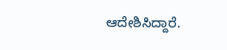ಆದೇಶಿಸಿದ್ದಾರೆ.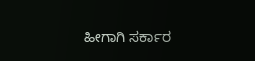ಹೀಗಾಗಿ ಸರ್ಕಾರ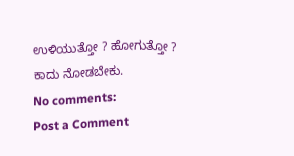ಉಳಿಯುತ್ತೋ ? ಹೋಗುತ್ತೋ ? ಕಾದು ನೋಡಬೇಕು.
No comments:
Post a Comment